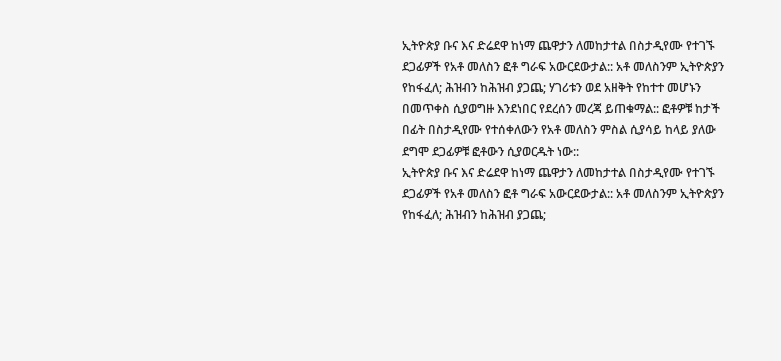ኢትዮጵያ ቡና እና ድሬደዋ ከነማ ጨዋታን ለመከታተል በስታዲየሙ የተገኙ ደጋፊዎች የአቶ መለስን ፎቶ ግራፍ አውርደውታል:: አቶ መለስንም ኢትዮጵያን የከፋፈለ; ሕዝብን ከሕዝብ ያጋጨ; ሃገሪቱን ወደ አዘቅት የከተተ መሆኑን በመጥቀስ ሲያወግዙ እንደነበር የደረሰን መረጃ ይጠቁማል:: ፎቶዎቹ ከታች በፊት በስታዲየሙ የተሰቀለውን የአቶ መለስን ምስል ሲያሳይ ከላይ ያለው ደግሞ ደጋፊዎቹ ፎቶውን ሲያወርዱት ነው::
ኢትዮጵያ ቡና እና ድሬደዋ ከነማ ጨዋታን ለመከታተል በስታዲየሙ የተገኙ ደጋፊዎች የአቶ መለስን ፎቶ ግራፍ አውርደውታል:: አቶ መለስንም ኢትዮጵያን የከፋፈለ; ሕዝብን ከሕዝብ ያጋጨ;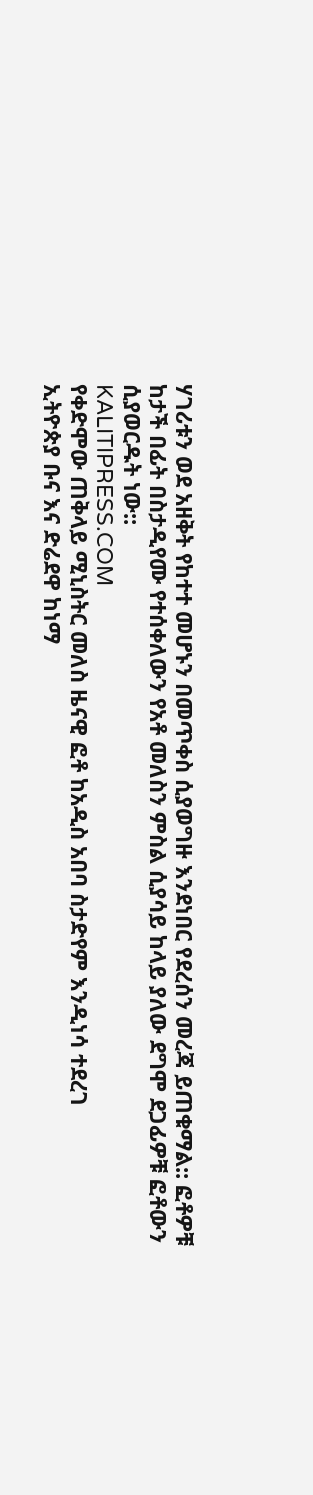ሃገሪቱን ወደ አዘቅት የከተተ መሆኑን በመጥቀስ ሲያወግዙ እንደነበር የደረሰን መረጃ ይጠቁማል:: ፎቶዎቹ ከታች በፊት በስታዲየሙ የተሰቀለውን የአቶ መለስን ምስል ሲያሳይ ከላይ ያለው ደግሞ ደጋፊዎቹ ፎቶውን ሲያወርዱት ነው::
KALITIPRESS.COM
የቀድሞው ጠቅላይ ሚኒስትር መለስ ዜናዊ ፎቶ ከአዲስ አበባ ስታድየም እንዲነሳ ተደረገ
ኢትዮጵያ ቡና እና ድሬደዋ ከነማ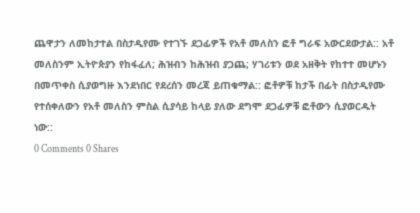ጨዋታን ለመከታተል በስታዲየሙ የተገኙ ደጋፊዎች የአቶ መለስን ፎቶ ግራፍ አውርደውታል:: አቶ መለስንም ኢትዮጵያን የከፋፈለ; ሕዝብን ከሕዝብ ያጋጨ; ሃገሪቱን ወደ አዘቅት የከተተ መሆኑን በመጥቀስ ሲያወግዙ እንደነበር የደረሰን መረጃ ይጠቁማል:: ፎቶዎቹ ከታች በፊት በስታዲየሙ የተሰቀለውን የአቶ መለስን ምስል ሲያሳይ ከላይ ያለው ደግሞ ደጋፊዎቹ ፎቶውን ሲያወርዱት ነው::
0 Comments 0 Shares